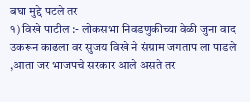बघा मुद्दे पटले तर
१) विखे पाटील :- लोकसभा निवडणुकीच्या वेळी जुना वाद उकरून काढला वर सुजय विखे ने संग्राम जगताप ला पाडले ,आता जर भाजपचे सरकार आले असते तर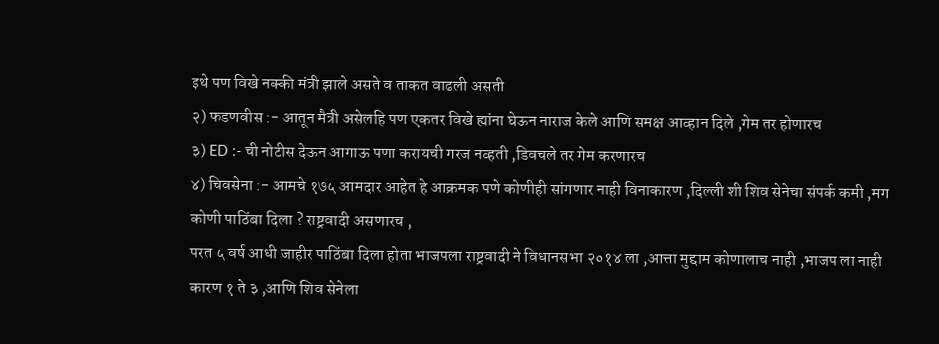इथे पण विखे नक्की मंत्री झाले असते व ताकत वाढली असती
२) फडणवीस :- आतून मैत्री असेलहि पण एकतर विखे ह्यांना घेऊन नाराज केले आणि समक्ष आव्हान दिले ,गेम तर होणारच
३) ED :- ची नोटीस देऊन आगाऊ पणा करायची गरज नव्हती ,डिवचले तर गेम करणारच
४) चिवसेना :- आमचे १७५ आमदार आहेत हे आक्रमक पणे कोणीही सांगणार नाही विनाकारण ,दिल्ली शी शिव सेनेचा संपर्क कमी ,मग कोणी पाठिंबा दिला ? राष्ट्रवादी असणारच ,
परत ५ वर्ष आधी जाहीर पाठिंबा दिला होता भाजपला राष्ट्रवादी ने विधानसभा २०१४ ला ,आत्ता मुद्दाम कोणालाच नाही ,भाजप ला नाही कारण १ ते ३ ,आणि शिव सेनेला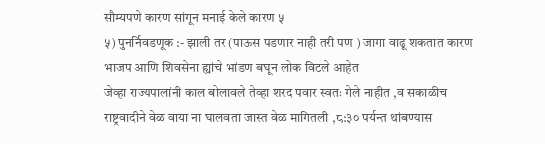सौम्यपणे कारण सांगून मनाई केले कारण ५
५) पुनर्निवडणूक :- झाली तर (पाऊस पडणार नाही तरी पण ) जागा वाढू शकतात कारण भाजप आणि शिवसेना ह्यांचे भांडण बघून लोक विटले आहेत
जेव्हा राज्यपालांनी काल बोलावले तेव्हा शरद पवार स्वतः गेले नाहीत ,व सकाळीच राष्ट्रवादीने वेळ वाया ना घालवता जास्त वेळ मागितली ,८:३० पर्यन्त थांबण्यास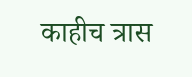काहीच त्रास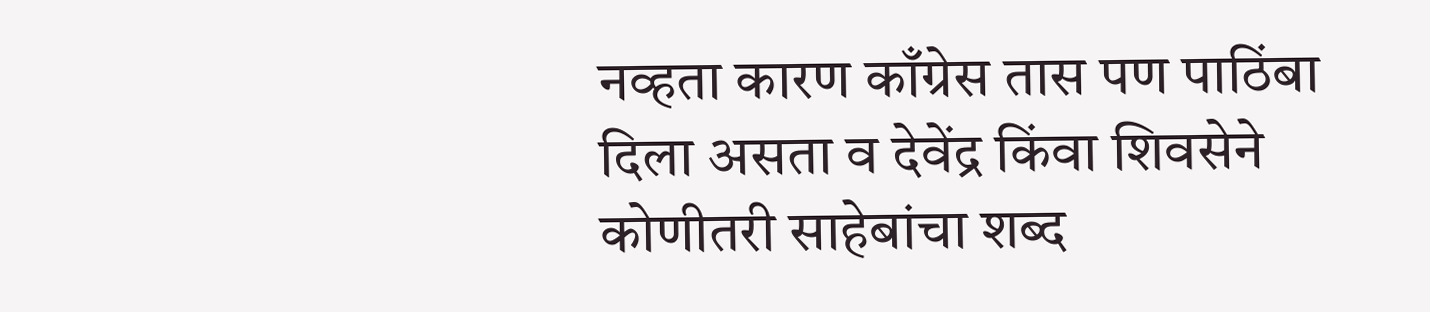नव्हता कारण काँग्रेस तास पण पाठिंबा दिला असता व देवेंद्र किंवा शिवसेने कोणीतरी साहेबांचा शब्द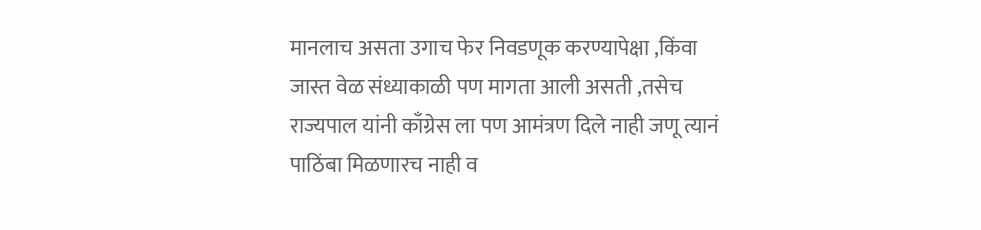मानलाच असता उगाच फेर निवडणूक करण्यापेक्षा ,किंवा जास्त वेळ संध्याकाळी पण मागता आली असती ,तसेच राज्यपाल यांनी काँग्रेस ला पण आमंत्रण दिले नाही जणू त्यानं पाठिंबा मिळणारच नाही व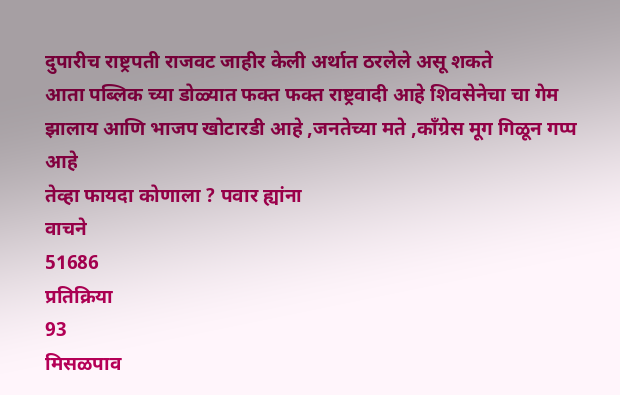दुपारीच राष्ट्रपती राजवट जाहीर केली अर्थात ठरलेले असू शकते
आता पब्लिक च्या डोळ्यात फक्त फक्त राष्ट्रवादी आहे शिवसेनेचा चा गेम झालाय आणि भाजप खोटारडी आहे ,जनतेच्या मते ,काँग्रेस मूग गिळून गप्प आहे
तेव्हा फायदा कोणाला ? पवार ह्यांना
वाचने
51686
प्रतिक्रिया
93
मिसळपाव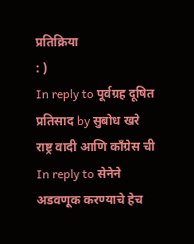प्रतिक्रिया
: )
In reply to पूर्वग्रह दूषित प्रतिसाद by सुबोध खरे
राष्ट्र वादी आणि काँग्रेस ची
In reply to सेनेने अडवणूक करण्याचे हेच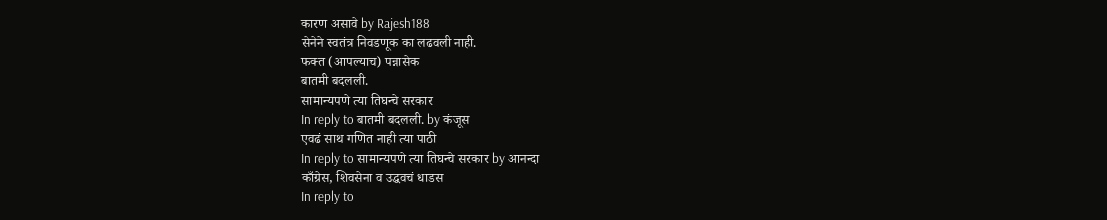कारण असावे by Rajesh188
सेनेने स्वतंत्र निवडणूक का लढवली नाही.
फक्त (आपल्याच) पन्नासेक
बातमी बदलली.
सामान्यपणे त्या तिघन्चे सरकार
In reply to बातमी बदलली. by कंजूस
एवढं साथ गणित नाही त्या पाठी
In reply to सामान्यपणे त्या तिघन्चे सरकार by आनन्दा
काँग्रेस, शिवसेना व उद्धवचं धाडस
In reply to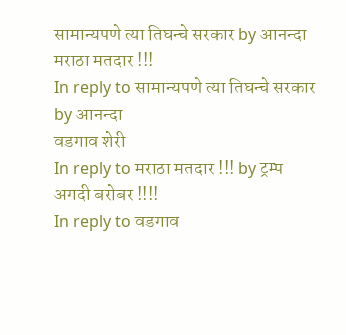सामान्यपणे त्या तिघन्चे सरकार by आनन्दा
मराठा मतदार !!!
In reply to सामान्यपणे त्या तिघन्चे सरकार by आनन्दा
वडगाव शेरी
In reply to मराठा मतदार !!! by ट्रम्प
अगदी बरोबर !!!!
In reply to वडगाव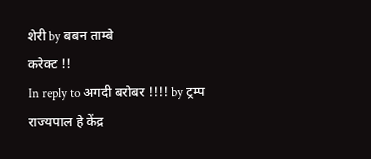शेरी by बबन ताम्बे
करेक्ट !!
In reply to अगदी बरोबर !!!! by ट्रम्प
राज्यपाल हे केंद्र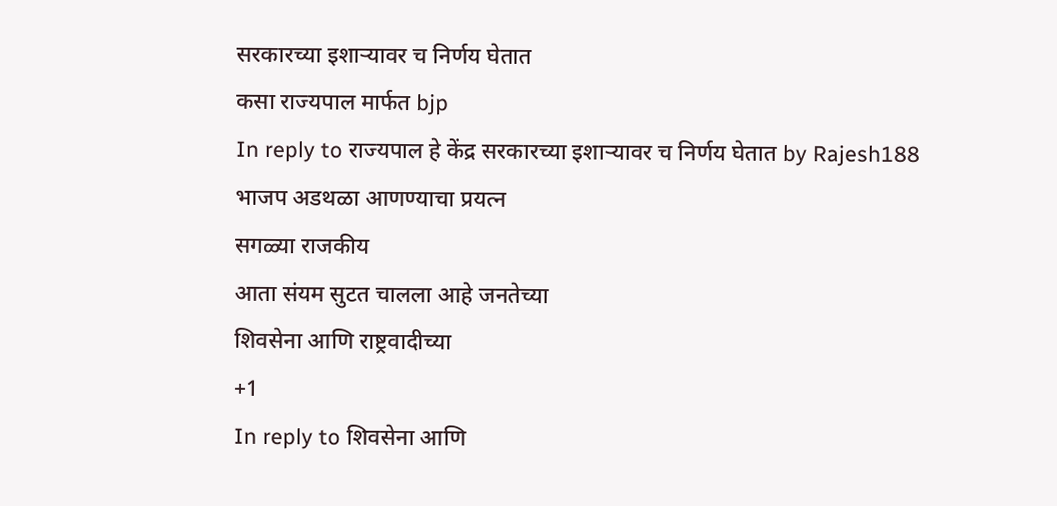सरकारच्या इशाऱ्यावर च निर्णय घेतात
कसा राज्यपाल मार्फत bjp
In reply to राज्यपाल हे केंद्र सरकारच्या इशाऱ्यावर च निर्णय घेतात by Rajesh188
भाजप अडथळा आणण्याचा प्रयत्न
सगळ्या राजकीय
आता संयम सुटत चालला आहे जनतेच्या
शिवसेना आणि राष्ट्रवादीच्या
+1
In reply to शिवसेना आणि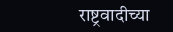राष्ट्रवादीच्या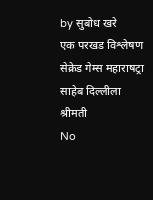by सुबोध खरे
एक परखड विश्लेषण
सेक्रेड गेम्स महाराषट्रा
साहेब दिल्लीला श्रीमती
No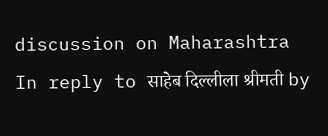discussion on Maharashtra
In reply to साहेब दिल्लीला श्रीमती by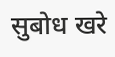सुबोध खरे